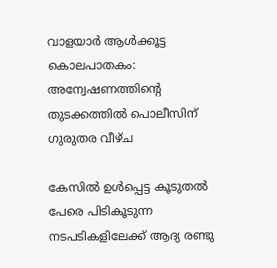വാളയാർ ആൾക്കൂട്ട കൊലപാതകം: അന്വേഷണത്തിൻ്റെ തുടക്കത്തിൽ പൊലീസിന് ഗുരുതര വീഴ്ച

കേസിൽ ഉൾപ്പെട്ട കൂടുതൽ പേരെ പിടികൂടുന്ന നടപടികളിലേക്ക് ആദ്യ രണ്ടു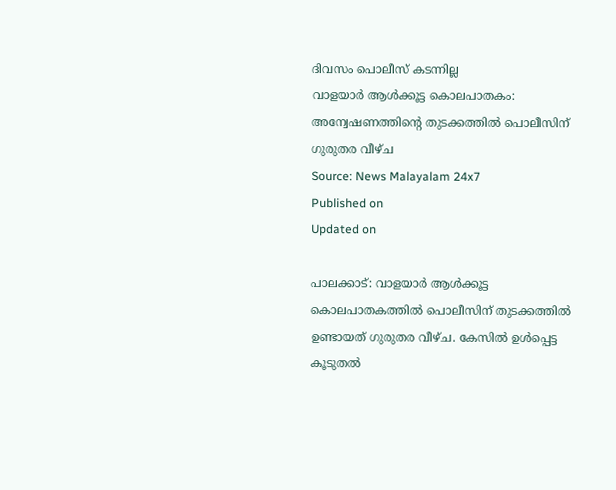ദിവസം പൊലീസ് കടന്നില്ല
വാളയാർ ആൾക്കൂട്ട കൊലപാതകം: അന്വേഷണത്തിൻ്റെ തുടക്കത്തിൽ പൊലീസിന് ഗുരുതര വീഴ്ച
Source: News Malayalam 24x7
Published on
Updated on

പാലക്കാട്: വാളയാർ ആൾക്കൂട്ട കൊലപാതകത്തിൽ പൊലീസിന് തുടക്കത്തിൽ ഉണ്ടായത് ഗുരുതര വീഴ്ച. കേസിൽ ഉൾപ്പെട്ട കൂടുതൽ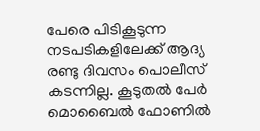പേരെ പിടികൂടുന്ന നടപടികളിലേക്ക് ആദ്യ രണ്ടു ദിവസം പൊലീസ് കടന്നില്ല. കൂടുതൽ പേർ മൊബൈൽ ഫോണിൽ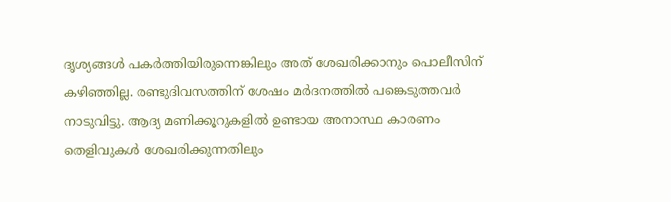ദൃശ്യങ്ങൾ പകർത്തിയിരുന്നെങ്കിലും അത് ശേഖരിക്കാനും പൊലീസിന് കഴിഞ്ഞില്ല. രണ്ടുദിവസത്തിന് ശേഷം മർദനത്തിൽ പങ്കെടുത്തവർ നാടുവിട്ടു. ആദ്യ മണിക്കൂറുകളിൽ ഉണ്ടായ അനാസ്ഥ കാരണം തെളിവുകൾ ശേഖരിക്കുന്നതിലും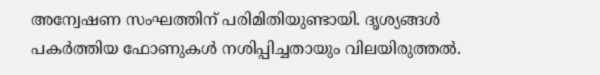അന്വേഷണ സംഘത്തിന് പരിമിതിയുണ്ടായി. ദൃശ്യങ്ങൾ പകർത്തിയ ഫോണുകൾ നശിപ്പിച്ചതായും വിലയിരുത്തൽ.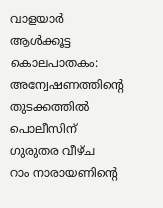വാളയാർ ആൾക്കൂട്ട കൊലപാതകം: അന്വേഷണത്തിൻ്റെ തുടക്കത്തിൽ പൊലീസിന് ഗുരുതര വീഴ്ച
റാം നാരായണിൻ്റെ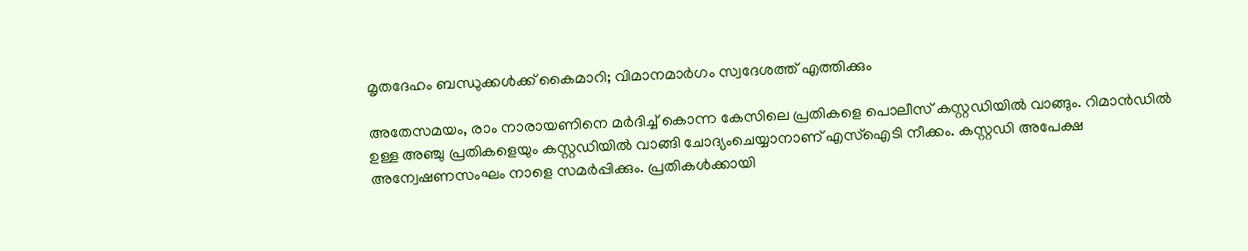മൃതദേഹം ബന്ധുക്കൾക്ക് കൈമാറി; വിമാനമാർഗം സ്വദേശത്ത് എത്തിക്കും

അതേസമയം, രാം നാരായണിനെ മർദിച്ച് കൊന്ന കേസിലെ പ്രതികളെ പൊലീസ് കസ്റ്റഡിയിൽ വാങ്ങും. റിമാൻഡിൽ ഉള്ള അഞ്ചു പ്രതികളെയും കസ്റ്റഡിയിൽ വാങ്ങി ചോദ്യംചെയ്യാനാണ് എസ്ഐടി നീക്കം. കസ്റ്റഡി അപേക്ഷ അന്വേഷണസംഘം നാളെ സമർപ്പിക്കും. പ്രതികൾക്കായി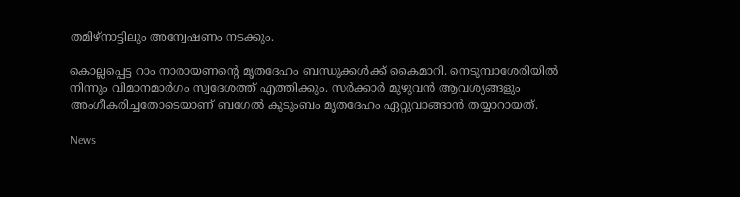തമിഴ്നാട്ടിലും അന്വേഷണം നടക്കും.

കൊല്ലപ്പെട്ട റാം നാരായണന്റെ മൃതദേഹം ബന്ധുക്കൾക്ക് കൈമാറി. നെടുമ്പാശേരിയിൽ നിന്നും വിമാനമാർഗം സ്വദേശത്ത് എത്തിക്കും. സർക്കാർ മുഴുവൻ ആവശ്യങ്ങളും അംഗീകരിച്ചതോടെയാണ് ബഗേൽ കുടുംബം മൃതദേഹം ഏറ്റുവാങ്ങാൻ തയ്യാറായത്.

News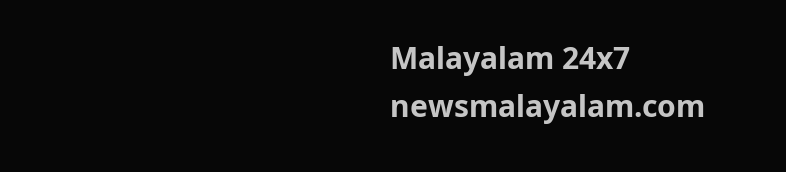Malayalam 24x7
newsmalayalam.com